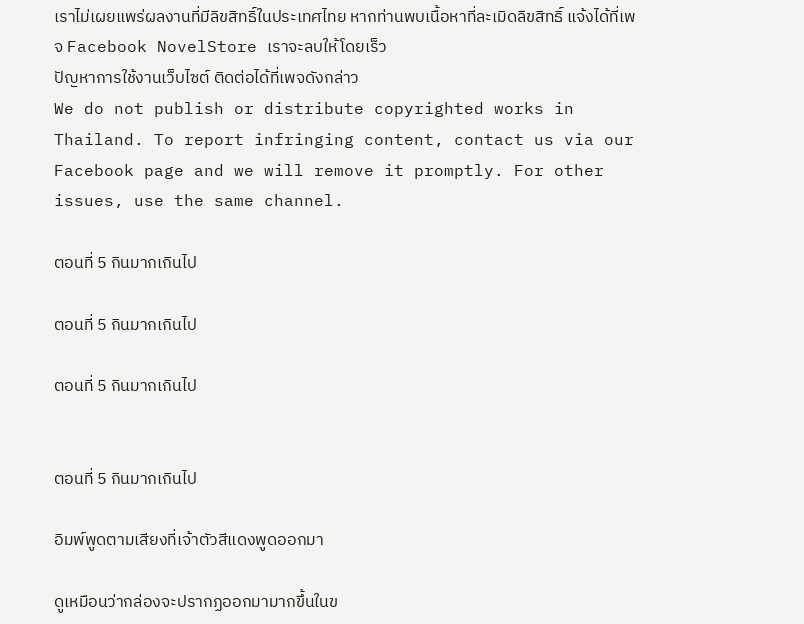เราไม่เผยแพร่ผลงานที่มีลิขสิทธิ์ในประเทศไทย หากท่านพบเนื้อหาที่ละเมิดลิขสิทธิ์ แจ้งได้ที่เพจ Facebook NovelStore เราจะลบให้โดยเร็ว
ปัญหาการใช้งานเว็บไซต์ ติดต่อได้ที่เพจดังกล่าว
We do not publish or distribute copyrighted works in Thailand. To report infringing content, contact us via our Facebook page and we will remove it promptly. For other issues, use the same channel.

ตอนที่ 5 กินมากเกินไป

ตอนที่ 5 กินมากเกินไป

ตอนที่ 5 กินมากเกินไป


ตอนที่ 5 กินมากเกินไป

อิมพ์พูดตามเสียงที่เจ้าตัวสีแดงพูดออกมา

ดูเหมือนว่ากล่องจะปรากฏออกมามากขึ้นในข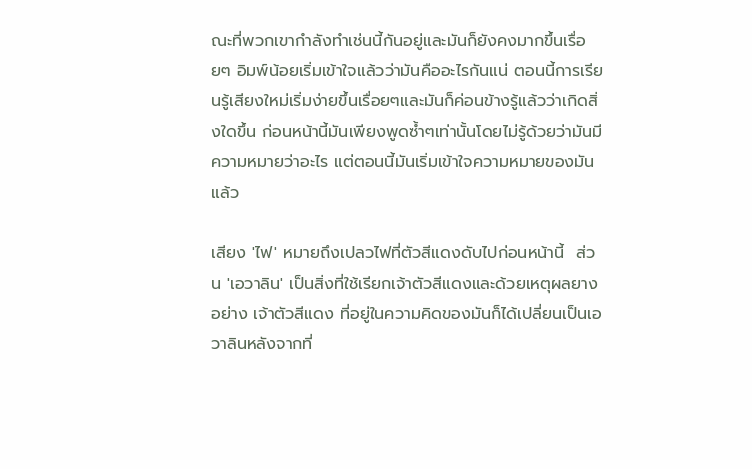ณะที่พวกเขากำลังทำเช่นนี้กันอยู่และมันก็ยังคงมากขึ้นเรื่อยๆ อิมพ์น้อยเริ่มเข้าใจแล้วว่ามันคืออะไรกันแน่ ตอนนี้การเรียนรู้เสียงใหม่เริ่มง่ายขึ้นเรื่อยๆและมันก็ค่อนข้างรู้แล้วว่าเกิดสิ่งใดขึ้น ก่อนหน้านี้มันเพียงพูดซ้ำๆเท่านั้นโดยไม่รู้ด้วยว่ามันมีความหมายว่าอะไร แต่ตอนนี้มันเริ่มเข้าใจความหมายของมันแล้ว

เสียง 'ไฟ' หมายถึงเปลวไฟที่ตัวสีแดงดับไปก่อนหน้านี้  ส่วน 'เอวาลิน' เป็นสิ่งที่ใช้เรียกเจ้าตัวสีแดงและด้วยเหตุผลยางอย่าง เจ้าตัวสีแดง ที่อยู่ในความคิดของมันก็ได้เปลี่ยนเป็นเอวาลินหลังจากที่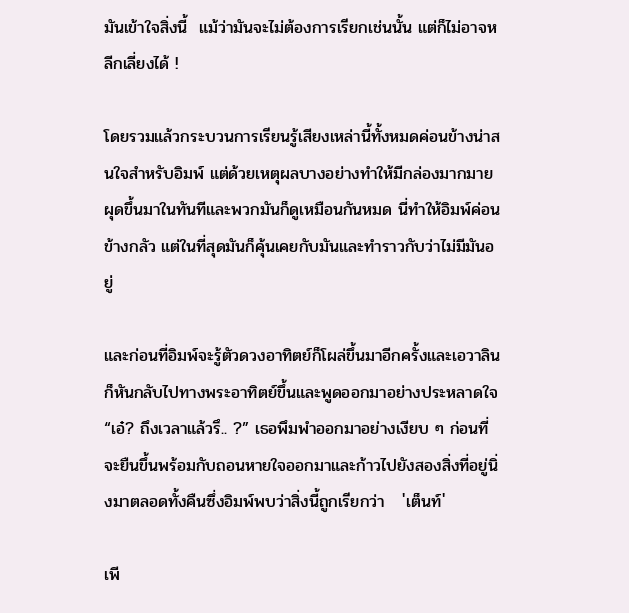มันเข้าใจสิ่งนี้  แม้ว่ามันจะไม่ต้องการเรียกเช่นนั้น แต่ก็ไม่อาจหลีกเลี่ยงได้ !

โดยรวมแล้วกระบวนการเรียนรู้เสียงเหล่านี้ทั้งหมดค่อนข้างน่าสนใจสำหรับอิมพ์ แต่ด้วยเหตุผลบางอย่างทำให้มีกล่องมากมายผุดขึ้นมาในทันทีและพวกมันก็ดูเหมือนกันหมด นี่ทำให้อิมพ์ค่อนข้างกลัว แต่ในที่สุดมันก็คุ้นเคยกับมันและทำราวกับว่าไม่มีมันอยู่

และก่อนที่อิมพ์จะรู้ตัวดวงอาทิตย์ก็โผล่ขึ้นมาอีกครั้งและเอวาลินก็หันกลับไปทางพระอาทิตย์ขึ้นและพูดออกมาอย่างประหลาดใจ   “เอ๋? ถึงเวลาแล้วรึ.. ?” เธอพึมพำออกมาอย่างเงียบ ๆ ก่อนที่จะยืนขึ้นพร้อมกับถอนหายใจออกมาและก้าวไปยังสองสิ่งที่อยู่นิ่งมาตลอดทั้งคืนซึ่งอิมพ์พบว่าสิ่งนี้ถูกเรียกว่า   'เต็นท์'

เพี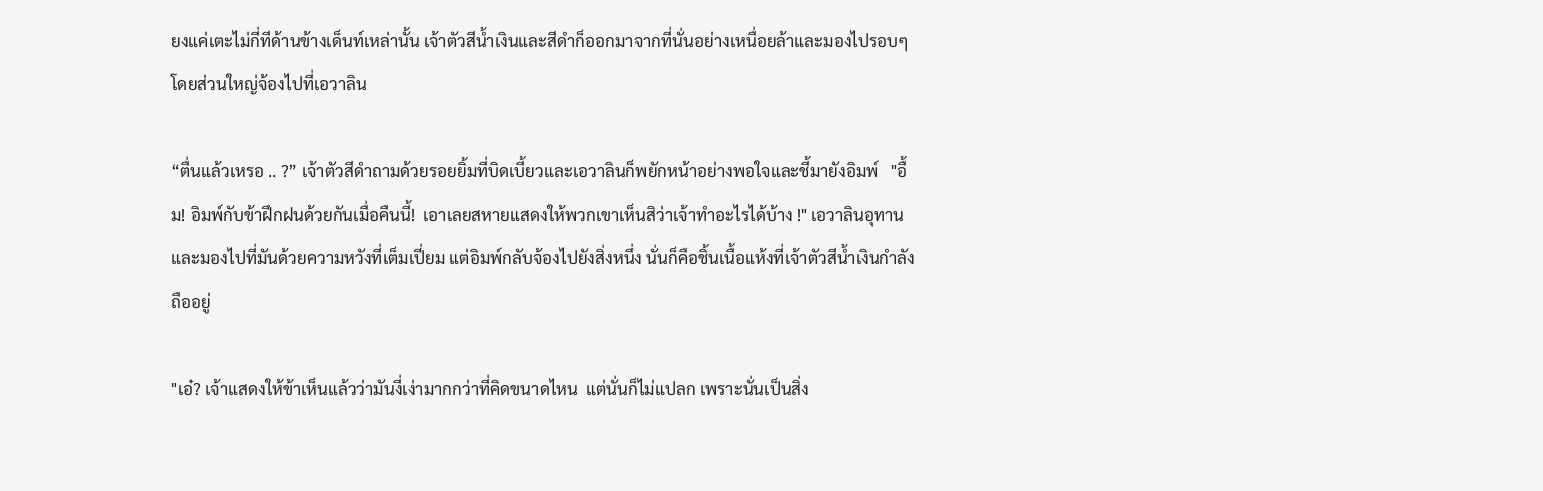ยงแค่เตะไม่กี่ทีด้านข้างเด็นท์เหล่านั้น เจ้าตัวสีน้ำเงินและสีดำก็ออกมาจากที่นั่นอย่างเหนื่อยล้าและมองไปรอบๆ โดยส่วนใหญ่จ้องไปที่เอวาลิน

“ตื่นแล้วเหรอ .. ?” เจ้าตัวสีดำถามด้วยรอยยิ้มที่บิดเบี้ยวและเอวาลินก็พยักหน้าอย่างพอใจและชี้มายังอิมพ์   "อื้ม! อิมพ์กับข้าฝึกฝนด้วยกันเมื่อคืนนี้!  เอาเลยสหายแสดงให้พวกเขาเห็นสิว่าเจ้าทำอะไรได้บ้าง !" เอวาลินอุทานและมองไปที่มันด้วยความหวังที่เต็มเปี่ยม แต่อิมพ์กลับจ้องไปยังสิ่งหนึ่ง นั่นก็คือชิ้นเนื้อแห้งที่เจ้าตัวสีน้ำเงินกำลังถืออยู่

"เอ๋? เจ้าแสดงให้ข้าเห็นแล้วว่ามันงี่เง่ามากกว่าที่คิดขนาดไหน  แต่นั่นก็ไม่แปลก เพราะนั่นเป็นสิ่ง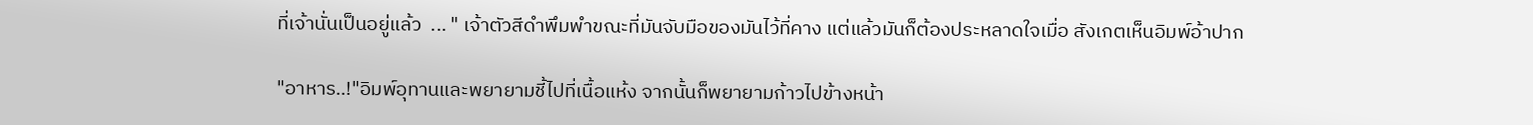ที่เจ้านั่นเป็นอยู่แล้ว  ... " เจ้าตัวสีดำพึมพำขณะที่มันจับมือของมันไว้ที่คาง แต่แล้วมันก็ต้องประหลาดใจเมื่อ สังเกตเห็นอิมพ์อ้าปาก

"อาหาร..!"อิมพ์อุทานและพยายามชี้ไปที่เนื้อแห้ง จากนั้นก็พยายามก้าวไปข้างหน้า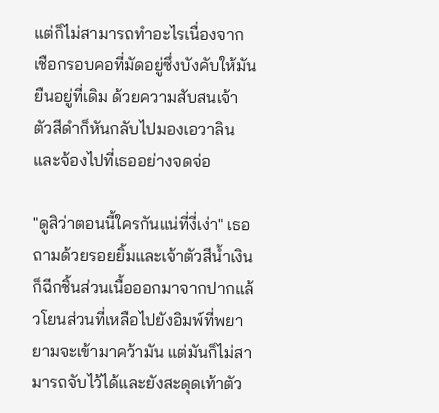แต่ก็ไม่สามารถทำอะไรเนื่องจากเชือกรอบคอที่มัดอยู่ซึ่งบังคับให้มันยืนอยู่ที่เดิม ด้วยความสับสนเจ้าตัวสีดำก็หันกลับไปมองเอวาลินและจ้องไปที่เธออย่างจดจ่อ

"ดูสิว่าตอนนี้ใครกันแน่ที่งี่เง่า" เธอถามด้วยรอยยิ้มและเจ้าตัวสีน้ำเงินก็ฉีกชิ้นส่วนเนื้อออกมาจากปากแล้วโยนส่วนที่เหลือไปยังอิมพ์ที่พยายามจะเข้ามาคว้ามัน แต่มันก็ไม่สามารถจับไว้ได้และยังสะดุดเท้าตัว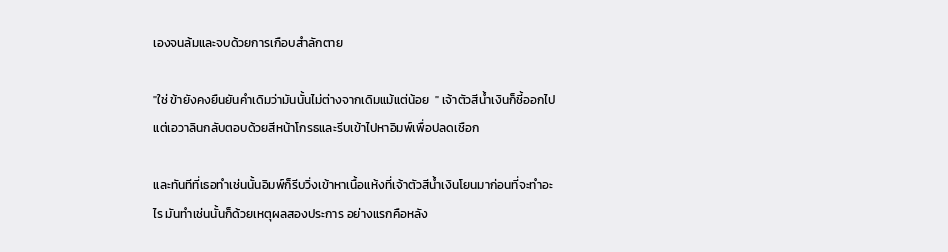เองจนล้มและจบด้วยการเกือบสำลักตาย

"ใช่ ข้ายังคงยืนยันคำเดิมว่ามันนั้นไม่ต่างจากเดิมแม้แต่น้อย  " เจ้าตัวสีน้ำเงินก็ชี้ออกไป แต่เอวาลินกลับตอบด้วยสีหน้าโกรธและรีบเข้าไปหาอิมพ์เพื่อปลดเชือก

และทันทีที่เธอทำเช่นนั้นอิมพ์ก็รีบวิ่งเข้าหาเนื้อแห้งที่เจ้าตัวสีน้ำเงินโยนมาก่อนที่จะทำอะไร มันทำเช่นนั้นก็ด้วยเหตุผลสองประการ อย่างแรกคือหลัง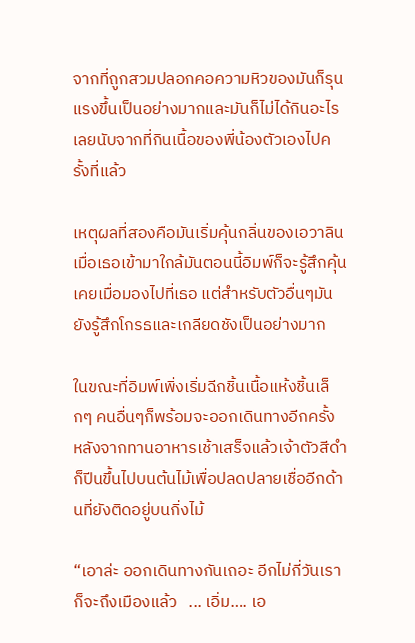จากที่ถูกสวมปลอกคอความหิวของมันก็รุนแรงขึ้นเป็นอย่างมากและมันก็ไม่ได้กินอะไรเลยนับจากที่กินเนื้อของพี่น้องตัวเองไปครั้งที่แล้ว

เหตุผลที่สองคือมันเริ่มคุ้นกลิ่นของเอวาลิน เมื่อเธอเข้ามาใกล้มันตอนนี้อิมพ์ก็จะรู้สึกคุ้นเคยเมื่อมองไปที่เธอ แต่สำหรับตัวอื่นๆมันยังรู้สึกโกรธและเกลียดชังเป็นอย่างมาก

ในขณะที่อิมพ์เพิ่งเริ่มฉีกชิ้นเนื้อแห้งชิ้นเล็กๆ คนอื่นๆก็พร้อมจะออกเดินทางอีกครั้ง หลังจากทานอาหารเช้าเสร็จแล้วเจ้าตัวสีดำก็ปีนขึ้นไปบนต้นไม้เพื่อปลดปลายเชื่ออีกด้านที่ยังติดอยู่บนกิ่งไม้

“เอาล่ะ ออกเดินทางกันเถอะ อีกไม่กี่วันเราก็จะถึงเมืองแล้ว   ... เอิ่ม…. เอ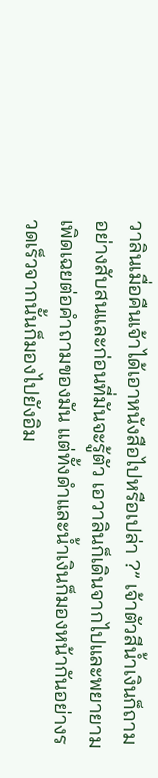วาลินเมื่อคืนเจ้าได้เอาหนังสือไปหรือเปล่า ?” เจ้าตัวสีน้ำเงินก็ถามอย่างสับสนและก่อนที่มันจะรู้ตัว เอวาลินก็เดินจากไปและพยายามเพิดเฉยต่อคำถามของมัน แต่ทั้งดำและน้ำเงินก็มองหน้ากันอย่างรวดเร็วจากนั้นก็มองไปยังอิม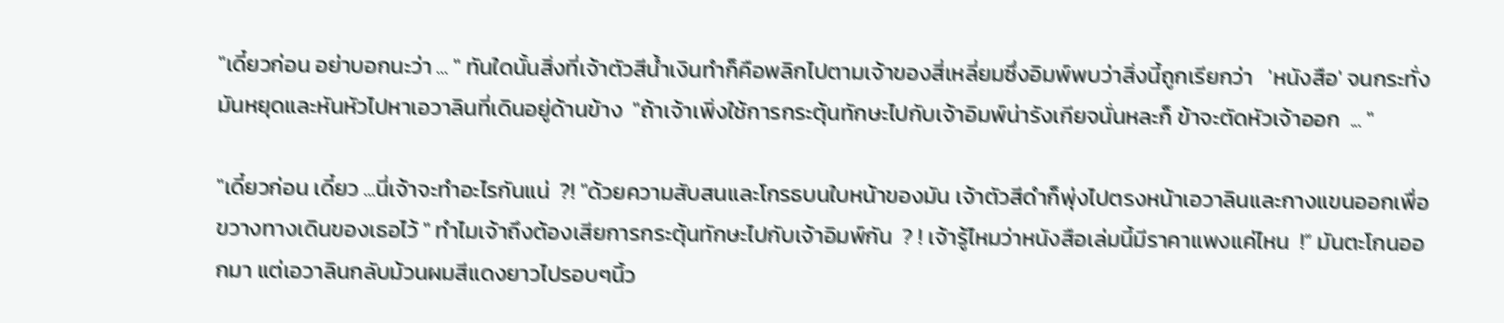"เดี๋ยวก่อน อย่าบอกนะว่า ... " ทันใดนั้นสิ่งที่เจ้าตัวสีน้ำเงินทำก็คือพลิกไปตามเจ้าของสี่เหลี่ยมซึ่งอิมพ์พบว่าสิ่งนี้ถูกเรียกว่า   'หนังสือ' จนกระทั่งมันหยุดและหันหัวไปหาเอวาลินที่เดินอยู่ด้านข้าง  "ถ้าเจ้าเพิ่งใช้การกระตุ้นทักษะไปกับเจ้าอิมพ์น่ารังเกียจนั่นหละก็ ข้าจะตัดหัวเจ้าออก  ... "

"เดี๋ยวก่อน เดี๋ยว ...นี่เจ้าจะทำอะไรกันแน่  ?! "ด้วยความสับสนและโกรธบนใบหน้าของมัน เจ้าตัวสีดำก็พุ่งไปตรงหน้าเอวาลินและกางแขนออกเพื่อขวางทางเดินของเธอไว้ " ทำไมเจ้าถึงต้องเสียการกระตุ้นทักษะไปกับเจ้าอิมพ์กัน  ? ! เจ้ารู้ไหมว่าหนังสือเล่มนี้มีราคาแพงแค่ไหน  !” มันตะโกนออกมา แต่เอวาลินกลับม้วนผมสีแดงยาวไปรอบๆนิ้ว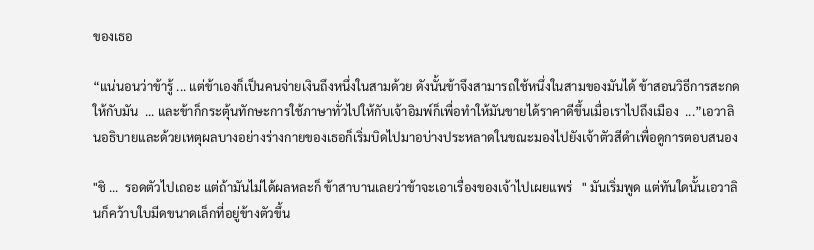ของเธอ

“แน่นอนว่าข้ารู้ ... แต่ข้าเองก็เป็นคนจ่ายเงินถึงหนึ่งในสามด้วย ดังนั้นข้าจึงสามารถใช้หนึ่งในสามของมันได้ ข้าสอนวิธีการสะกดให้กับมัน  ... และข้าก็กระตุ้นทักษะการใช้ภาษาทั่วไปให้กับเจ้าอิมพ์ก็เพื่อทำให้มันขายได้ราคาดีขึ้นเมื่อเราไปถึงเมือง  ...”เอวาลินอธิบายและด้วยเหตุผลบางอย่างร่างกายของเธอก็เริ่มบิดไปมาอบ่างประหลาดในขณะมองไปยังเจ้าตัวสีดำเพื่อดูการตอบสนอง

"ชิ ...  รอดตัวไปเถอะ แต่ถ้ามันไม่ได้ผลหละก็ ข้าสาบานเลยว่าข้าจะเอาเรื่องของเจ้าไปเผยแพร่   " มันเริ่มพูด แต่ทันใดนั้นเอวาลินก็คว้าบใบมีดขนาดเล็กที่อยู่ข้างตัวขึ้น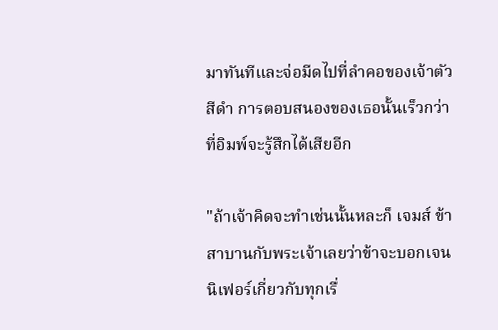มาทันทีและจ่อมีดไปที่ลำคอของเจ้าตัวสีดำ การตอบสนองของเธอนั้นเร็วกว่าที่อิมพ์จะรู้สึกได้เสียอีก

"ถ้าเจ้าคิดจะทำเช่นนั้นหละก็ เจมส์ ข้าสาบานกับพระเจ้าเลยว่าข้าจะบอกเจนนิเฟอร์เกี่ยวกับทุกเรื่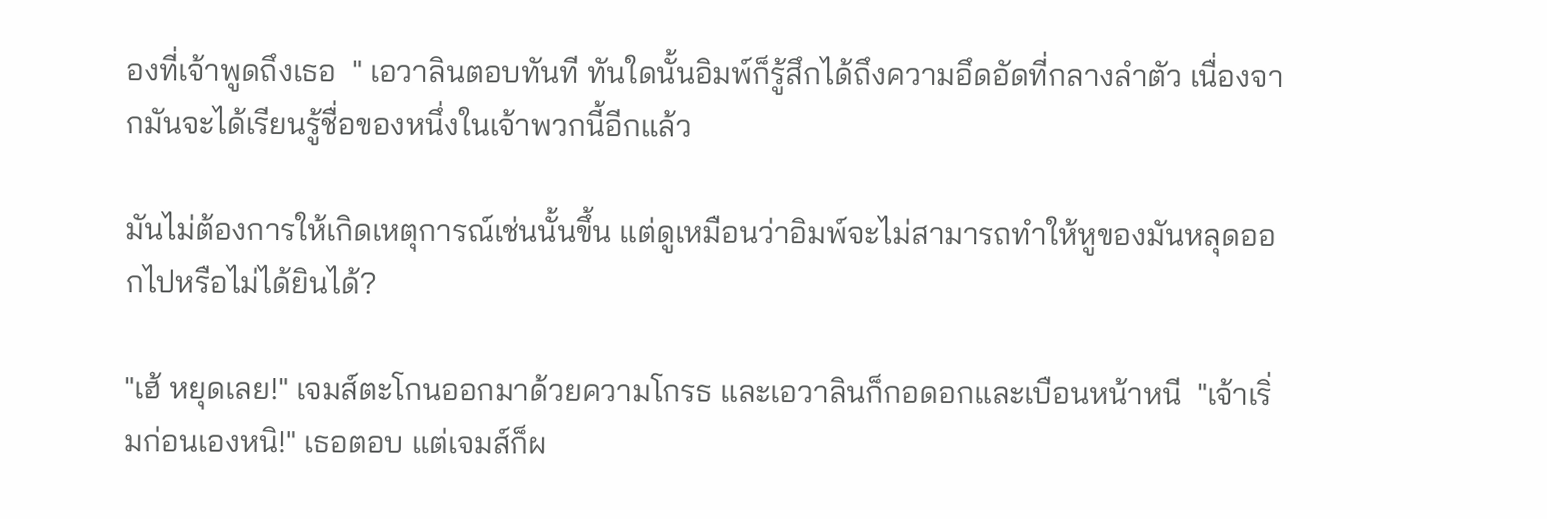องที่เจ้าพูดถึงเธอ  " เอวาลินตอบทันที ทันใดนั้นอิมพ์ก็รู้สึกได้ถึงความอึดอัดที่กลางลำตัว เนื่องจากมันจะได้เรียนรู้ชื่อของหนึ่งในเจ้าพวกนี้อีกแล้ว

มันไม่ต้องการให้เกิดเหตุการณ์เช่นนั้นขึ้น แต่ดูเหมือนว่าอิมพ์จะไม่สามารถทำให้หูของมันหลุดออกไปหรือไม่ได้ยินได้?

"เฮ้ หยุดเลย!" เจมส์ตะโกนออกมาด้วยความโกรธ และเอวาลินก็กอดอกและเบือนหน้าหนี  "เจ้าเริ่มก่อนเองหนิ!" เธอตอบ แต่เจมส์ก็ผ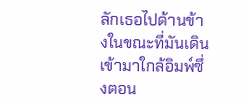ลักเธอไปด้านข้างในขณะที่มันเดินเข้ามาใกล้อิมพ์ซึ่งตอน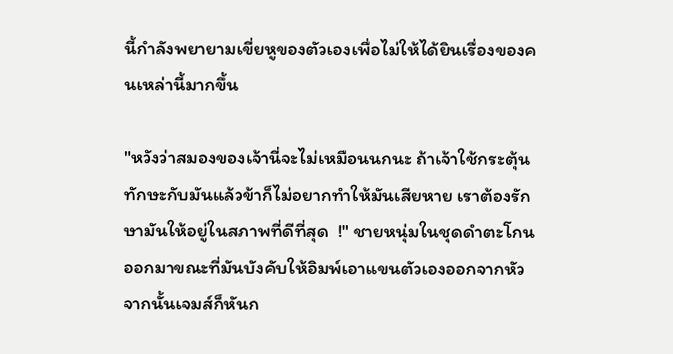นี้กำลังพยายามเขี่ยหูของตัวเองเพื่อไม่ให้ได้ยินเรื่องของคนเหล่านี้มากขึ้น

"หวังว่าสมองของเจ้านี่จะไม่เหมือนนกนะ ถ้าเจ้าใช้กระตุ้นทักษะกับมันแล้วข้าก็ไม่อยากทำให้มันเสียหาย เราต้องรักษามันให้อยู่ในสภาพที่ดีที่สุด  !" ชายหนุ่มในชุดดำตะโกนออกมาขณะที่มันบังคับให้อิมพ์เอาแขนตัวเองออกจากหัว จากนั้นเจมส์ก็หันก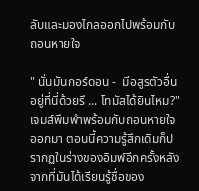ลับและมองไกลออกไปพร้อมกับถอนหายใจ

" นั่นมันกอร์ดอน -  มีอสูรตัวอื่นอยู่ที่นี่ด้วยรึ ... โทมัสได้ยินไหม?" เจมส์พึมพำพร้อมกับถอนหายใจออกมา ตอนนี้ความรู้สึกเดิมก็ปรากฏในร่างของอิมพ์อีกครั้งหลังจากที่มันได้เรียนรู้ชื่อของ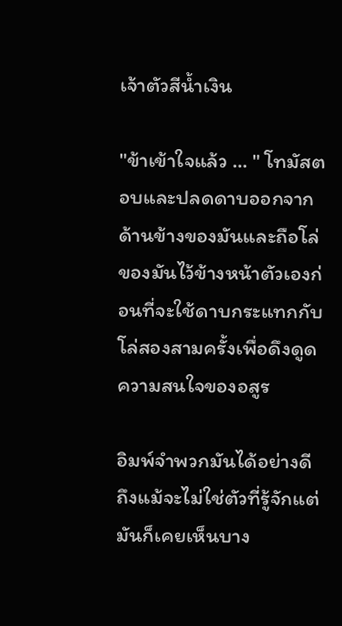เจ้าตัวสีน้ำเงิน

"ข้าเข้าใจแล้ว ... " โทมัสตอบและปลดดาบออกจากด้านข้างของมันและถือโล่ของมันไว้ข้างหน้าตัวเองก่อนที่จะใช้ดาบกระแทกกับโล่สองสามครั้งเพื่อดึงดูดความสนใจของอสูร

อิมพ์จำพวกมันได้อย่างดี ถึงแม้จะไม่ใช่ตัวที่รู้จักแต่มันก็เคยเห็นบาง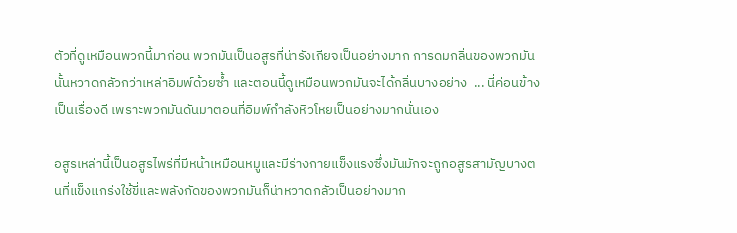ตัวที่ดูเหมือนพวกนี้มาก่อน พวกมันเป็นอสูรที่น่ารังเกียจเป็นอย่างมาก การดมกลิ่นของพวกมันนั้นหวาดกลัวกว่าเหล่าอิมพ์ด้วยซ้ำ และตอนนี้ดูเหมือนพวกมันจะได้กลิ่นบางอย่าง  ... นี่ค่อนข้างเป็นเรื่องดี เพราะพวกมันดันมาตอนที่อิมพ์กำลังหิวโหยเป็นอย่างมากนั่นเอง

อสูรเหล่านี้เป็นอสูรไพร่ที่มีหน้าเหมือนหมูและมีร่างกายแข็งแรงซึ่งมันมักจะถูกอสูรสามัญบางตนที่แข็งแกร่งใช้ขี่และพลังกัดของพวกมันก็น่าหวาดกลัวเป็นอย่างมาก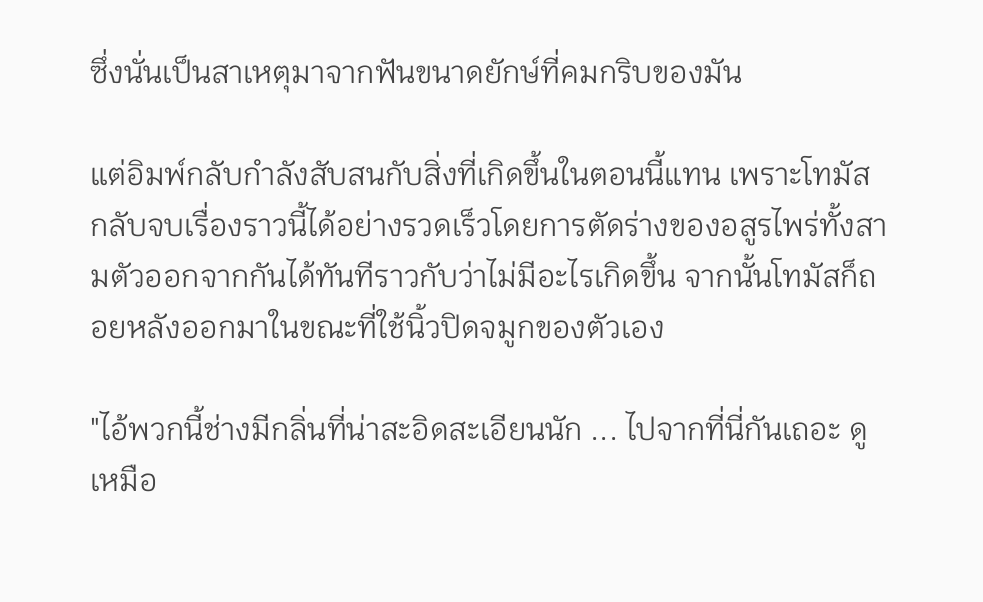ซึ่งนั่นเป็นสาเหตุมาจากฟันขนาดยักษ์ที่คมกริบของมัน

แต่อิมพ์กลับกำลังสับสนกับสิ่งที่เกิดขึ้นในตอนนี้แทน เพราะโทมัสกลับจบเรื่องราวนี้ได้อย่างรวดเร็วโดยการตัดร่างของอสูรไพร่ทั้งสามตัวออกจากกันได้ทันทีราวกับว่าไม่มีอะไรเกิดขึ้น จากนั้นโทมัสก็ถอยหลังออกมาในขณะที่ใช้นิ้วปิดจมูกของตัวเอง

"ไอ้พวกนี้ช่างมีกลิ่นที่น่าสะอิดสะเอียนนัก ... ไปจากที่นี่กันเถอะ ดูเหมือ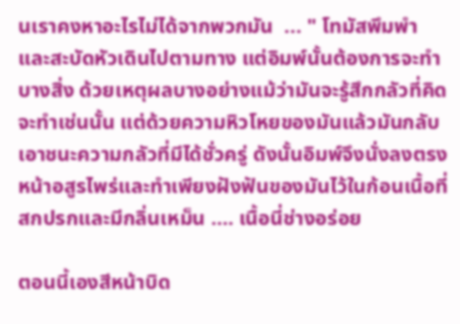นเราคงหาอะไรไม่ได้จากพวกมัน  ... " โทมัสพึมพำและสะบัดหัวเดินไปตามทาง แต่อิมพ์นั้นต้องการจะทำบางสิ่ง ด้วยเหตุผลบางอย่างแม้ว่ามันจะรู้สึกกลัวที่คิดจะทำเช่นนั้น แต่ด้วยความหิวโหยของมันแล้วมันกลับเอาชนะความกลัวที่มีได้ชั่วครู่ ดังนั้นอิมพ์จึงนั่งลงตรงหน้าอสูรไพร่และทำเพียงฝังฟันของมันไว้ในก้อนเนื้อที่สกปรกและมีกลิ่นเหม็น …. เนื้อนี่ช่างอร่อย

ตอนนี้เองสีหน้าบิด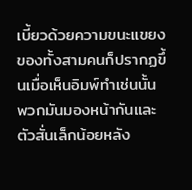เบี้ยวด้วยความขนะแขยงของทั้งสามคนก็ปรากฏขึ้นเมื่อเห็นอิมพ์ทำเช่นนั้น พวกมันมองหน้ากันและตัวสั่นเล็กน้อยหลัง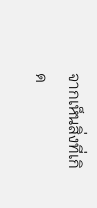จากเห็นสิ่งที่เกิด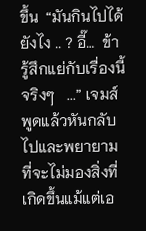ขึ้น  “มันกินไปได้ยังไง .. ? อี๊…  ข้ารู้สึกแย่กับเรื่องนี้จริงๆ   ...” เจมส์พูดแล้วหันกลับไปและพยายามที่จะไม่มองสิ่งที่เกิดขึ้นแม้แต่เอ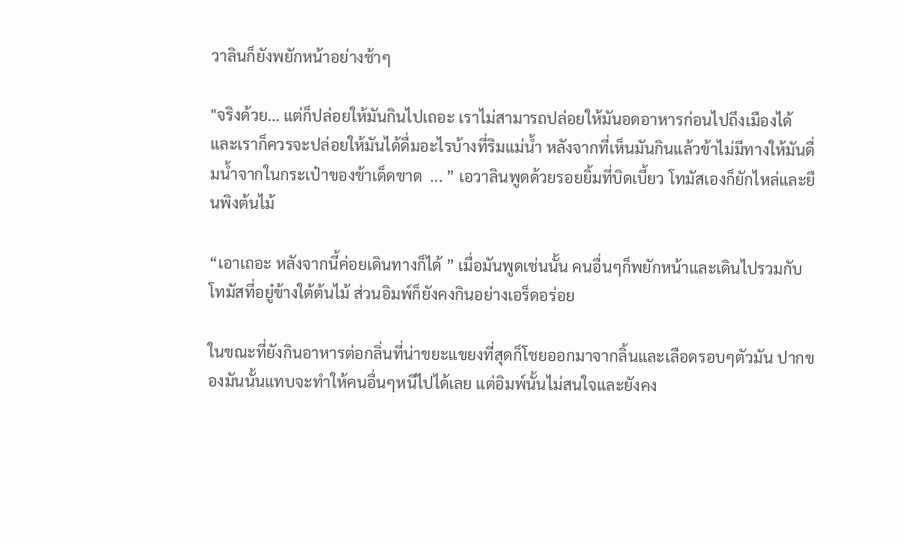วาลินก็ยังพยักหน้าอย่างช้าๆ

"จริงด้วย... แต่ก็ปล่อยให้มันกินไปเถอะ เราไม่สามารถปล่อยให้มันอดอาหารก่อนไปถึงเมืองได้และเราก็ควรจะปล่อยให้มันได้ดื่มอะไรบ้างที่ริมแม่น้ำ หลังจากที่เห็นมันกินแล้วข้าไม่มีทางให้มันดื่มน้ำจากในกระเป๋าของข้าเด็ดขาด  ... ” เอวาลินพูดด้วยรอยยิ้มที่บิดเบี้ยว โทมัสเองก็ยักไหล่และยืนพิงต้นไม้

“เอาเถอะ หลังจากนี้ค่อยเดินทางก็ได้ ” เมื่อมันพูดเช่นนั้น คนอื่นๆก็พยักหน้าและเดินไปรวมกับโทมัสที่อยู๋ข้างใต้ต้นไม้ ส่วนอิมพ์ก็ยังคงกินอย่างเอร็ดอร่อย

ในขณะที่ยังกินอาหารต่อกลิ่นที่น่าขยะแขยงที่สุดก็โชยออกมาจากลิ้นและเลือดรอบๆตัวมัน ปากของมันนั้นแทบจะทำให้คนอื่นๆหนีไปได้เลย แต่อิมพ์นั้นไม่สนใจและยังคง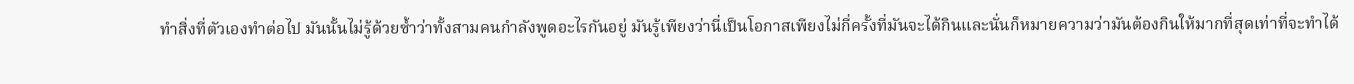ทำสิ่งที่ตัวเองทำต่อไป มันนั้นไม่รู้ด้วยซ้ำว่าทั้งสามคนกำลังพูดอะไรกันอยู่ มันรู้เพียงว่านี่เป็นโอกาสเพียงไม่กี่ครั้งที่มันจะได้กินและนั่นก็หมายความว่ามันต้องกินให้มากที่สุดเท่าที่จะทำได้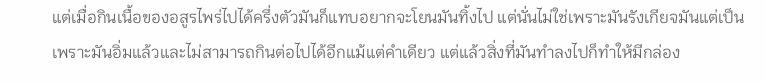แต่เมื่อกินเนื้อของอสูรไพร่ไปได้ครึ่งตัวมันก็แทบอยากจะโยนมันทิ้งไป แต่นั่นไม่ใช่เพราะมันรังเกียจมันแต่เป็นเพราะมันอิ่มแล้วและไม่สามารถกินต่อไปได้อีกแม้แต่คำเดียว แต่แล้วสิ่งที่มันทำลงไปก็ทำให้มีกล่อง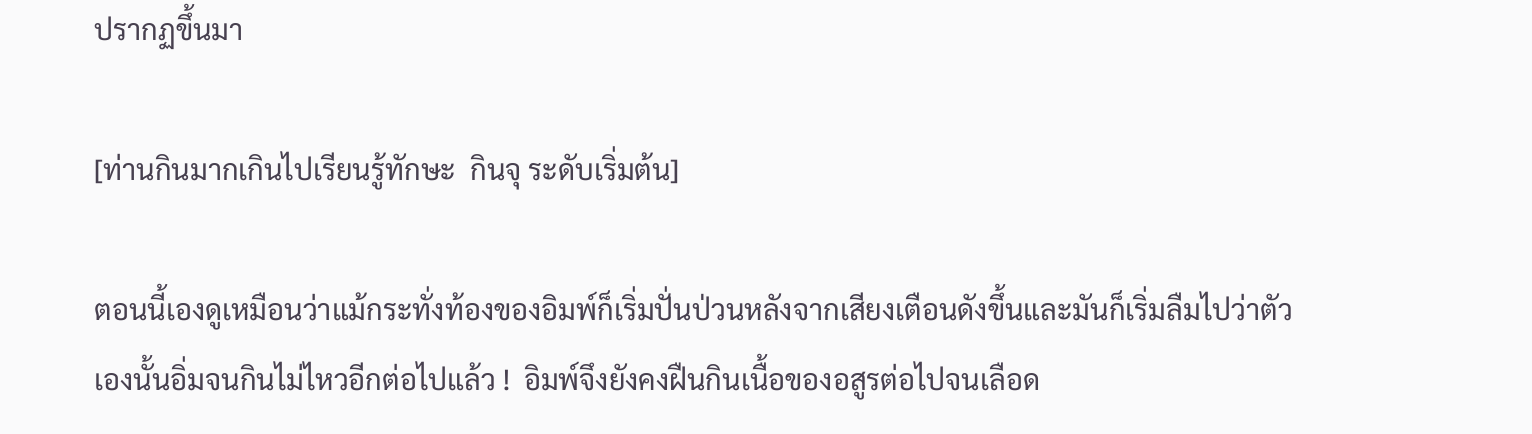ปรากฏขึ้นมา

[ท่านกินมากเกินไปเรียนรู้ทักษะ  กินจุ ระดับเริ่มต้น]

ตอนนี้เองดูเหมือนว่าแม้กระทั่งท้องของอิมพ์ก็เริ่มปั่นป่วนหลังจากเสียงเตือนดังขึ้นและมันก็เริ่มลืมไปว่าตัวเองนั้นอิ่มจนกินไม่ไหวอีกต่อไปแล้ว !  อิมพ์จึงยังคงฝืนกินเนื้อของอสูรต่อไปจนเลือด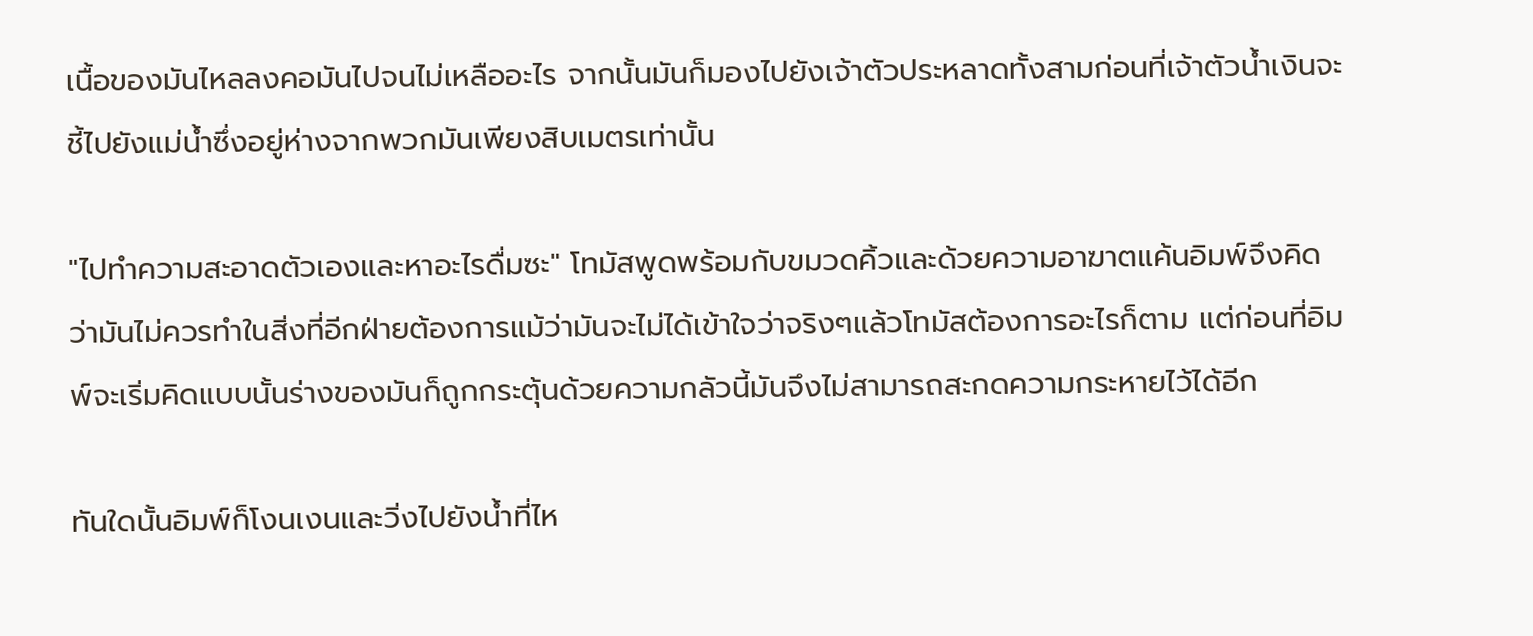เนื้อของมันไหลลงคอมันไปจนไม่เหลืออะไร จากนั้นมันก็มองไปยังเจ้าตัวประหลาดทั้งสามก่อนที่เจ้าตัวน้ำเงินจะชี้ไปยังแม่น้ำซึ่งอยู่ห่างจากพวกมันเพียงสิบเมตรเท่านั้น

"ไปทำความสะอาดตัวเองและหาอะไรดื่มซะ" โทมัสพูดพร้อมกับขมวดคิ้วและด้วยความอาฆาตแค้นอิมพ์จึงคิดว่ามันไม่ควรทำในสิ่งที่อีกฝ่ายต้องการแม้ว่ามันจะไม่ได้เข้าใจว่าจริงๆแล้วโทมัสต้องการอะไรก็ตาม แต่ก่อนที่อิมพ์จะเริ่มคิดแบบนั้นร่างของมันก็ถูกกระตุ้นด้วยความกลัวนี้มันจึงไม่สามารถสะกดความกระหายไว้ได้อีก

ทันใดนั้นอิมพ์ก็โงนเงนและวิ่งไปยังน้ำที่ไห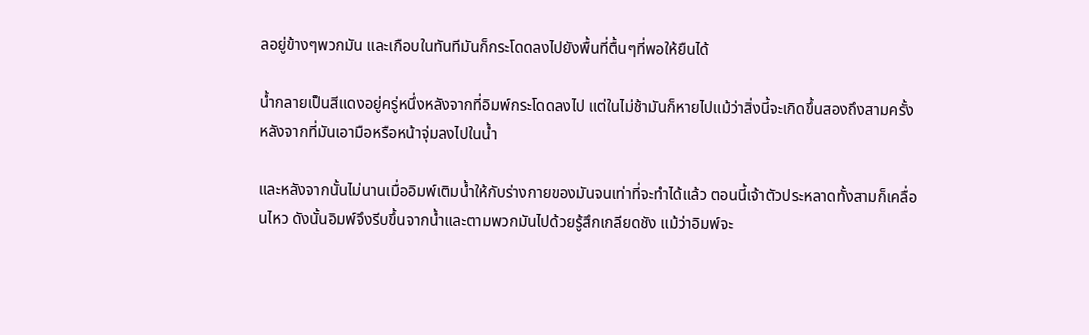ลอยู่ข้างๆพวกมัน และเกือบในทันทีมันก็กระโดดลงไปยังพื้นที่ตื้นๆที่พอให้ยืนได้

น้ำกลายเป็นสีแดงอยู่ครู่หนึ่งหลังจากที่อิมพ์กระโดดลงไป แต่ในไม่ช้ามันก็หายไปแม้ว่าสิ่งนี้จะเกิดขึ้นสองถึงสามครั้งหลังจากที่มันเอามือหรือหน้าจุ่มลงไปในน้ำ

และหลังจากนั้นไม่นานเมื่ออิมพ์เติมน้ำให้กับร่างกายของมันจนเท่าที่จะทำได้แล้ว ตอนนี้เจ้าตัวประหลาดทั้งสามก็เคลื่อนไหว ดังนั้นอิมพ์จึงรีบขึ้นจากน้ำและตามพวกมันไปด้วยรู้สึกเกลียดชัง แม้ว่าอิมพ์จะ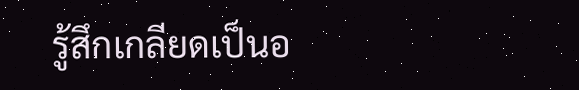รู้สึกเกลียดเป็นอ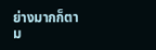ย่างมากก็ตาม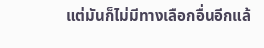แต่มันก็ไม่มีทางเลือกอื่นอีกแล้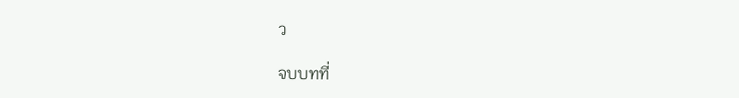ว

จบบทที่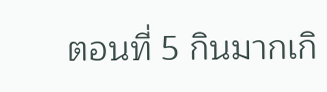ตอนที่ 5 กินมากเกิ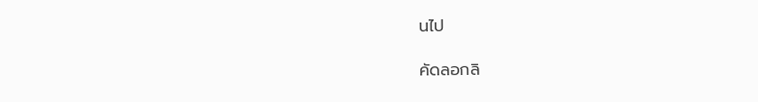นไป

คัดลอกลิ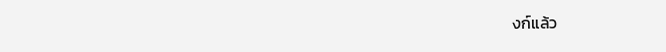งก์แล้ว